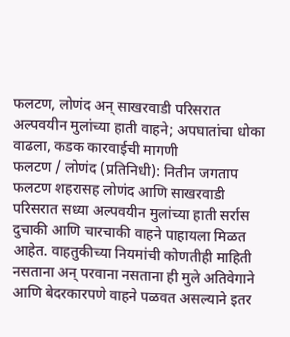फलटण, लोणंद अन् साखरवाडी परिसरात अल्पवयीन मुलांच्या हाती वाहने; अपघातांचा धोका वाढला, कडक कारवाईची मागणी
फलटण / लोणंद (प्रतिनिधी): नितीन जगताप
फलटण शहरासह लोणंद आणि साखरवाडी परिसरात सध्या अल्पवयीन मुलांच्या हाती सर्रास दुचाकी आणि चारचाकी वाहने पाहायला मिळत आहेत. वाहतुकीच्या नियमांची कोणतीही माहिती नसताना अन् परवाना नसताना ही मुले अतिवेगाने आणि बेदरकारपणे वाहने पळवत असल्याने इतर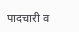पादचारी व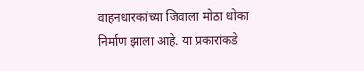वाहनधारकांच्या जिवाला मोठा धोका निर्माण झाला आहे. या प्रकारांकडे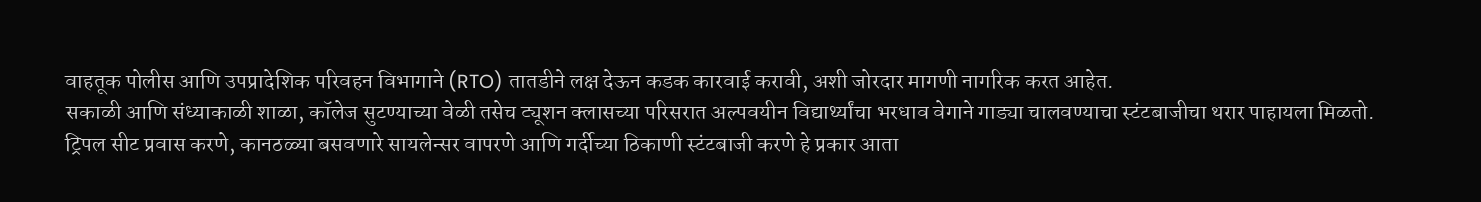वाहतूक पोलीस आणि उपप्रादेशिक परिवहन विभागाने (RTO) तातडीने लक्ष देऊन कडक कारवाई करावी, अशी जोरदार मागणी नागरिक करत आहेत.
सकाळी आणि संध्याकाळी शाळा, कॉलेज सुटण्याच्या वेळी तसेच ट्यूशन क्लासच्या परिसरात अल्पवयीन विद्यार्थ्यांचा भरधाव वेगाने गाड्या चालवण्याचा स्टंटबाजीचा थरार पाहायला मिळतो. ट्रिपल सीट प्रवास करणे, कानठळ्या बसवणारे सायलेन्सर वापरणे आणि गर्दीच्या ठिकाणी स्टंटबाजी करणे हे प्रकार आता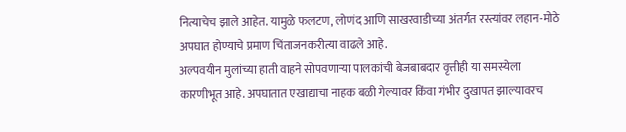नित्याचेच झाले आहेत. यामुळे फलटण, लोणंद आणि साखरवाडीच्या अंतर्गत रस्त्यांवर लहान-मोठे अपघात होण्याचे प्रमाण चिंताजनकरीत्या वाढले आहे.
अल्पवयीन मुलांच्या हाती वाहने सोपवणाऱ्या पालकांची बेजबाबदार वृत्तीही या समस्येला कारणीभूत आहे. अपघातात एखाद्याचा नाहक बळी गेल्यावर किंवा गंभीर दुखापत झाल्यावरच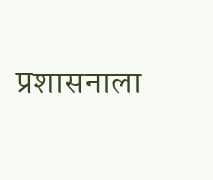प्रशासनाला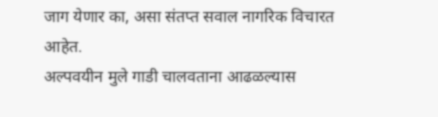जाग येणार का, असा संतप्त सवाल नागरिक विचारत आहेत.
अल्पवयीन मुले गाडी चालवताना आढळल्यास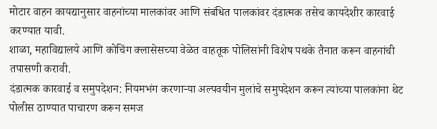मोटार वाहन कायद्यानुसार वाहनांच्या मालकांवर आणि संबंधित पालकांवर दंडात्मक तसेच कायदेशीर कारवाई करण्यात यावी.
शाळा, महाविद्यालये आणि कोचिंग क्लासेसच्या वेळेत वाहतूक पोलिसांनी विशेष पथके तैनात करून वाहनांची तपासणी करावी.
दंडात्मक कारवाई व समुपदेशन: नियमभंग करणाऱ्या अल्पवयीन मुलांचे समुपदेशन करून त्यांच्या पालकांना थेट पोलीस ठाण्यात पाचारण करून समज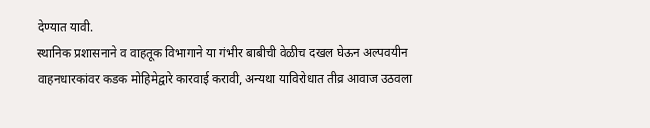देण्यात यावी.
स्थानिक प्रशासनाने व वाहतूक विभागाने या गंभीर बाबीची वेळीच दखल घेऊन अल्पवयीन वाहनधारकांवर कडक मोहिमेद्वारे कारवाई करावी, अन्यथा याविरोधात तीव्र आवाज उठवला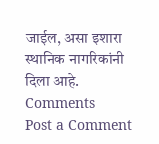जाईल, असा इशारा स्थानिक नागरिकांनी दिला आहे.
Comments
Post a Comment